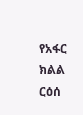የአፋር ክልል ርዕሰ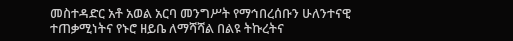መስተዳድር አቶ አወል አርባ መንግሥት የማኅበረሰቡን ሁለንተናዊ ተጠቃሚነትና የኑሮ ዘይቤ ለማሻሻል በልዩ ትኩረትና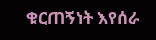ቁርጠኝነት እየሰራ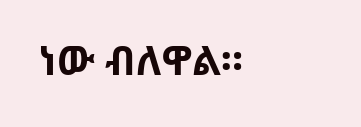ነው ብለዋል።